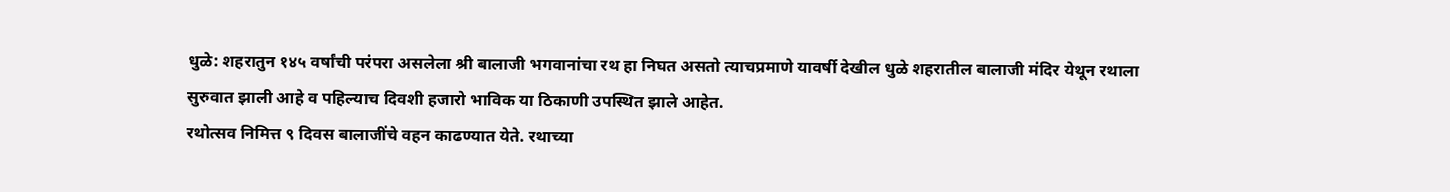धुळे: शहरातुन १४५ वर्षांची परंपरा असलेला श्री बालाजी भगवानांचा रथ हा निघत असतो त्याचप्रमाणे यावर्षी देखील धुळे शहरातील बालाजी मंदिर येथून रथाला सुरुवात झाली आहे व पहिल्याच दिवशी हजारो भाविक या ठिकाणी उपस्थित झाले आहेत.
रथोत्सव निमित्त ९ दिवस बालाजींचे वहन काढण्यात येते. रथाच्या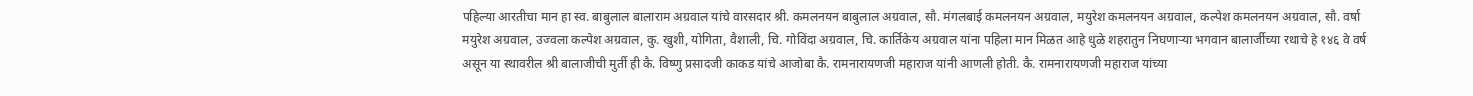पहिल्या आरतीचा मान हा स्व. बाबुलाल बालाराम अग्रवाल यांचे वारसदार श्री. कमलनयन बाबुलाल अग्रवाल, सौ. मंगलबाई कमलनयन अग्रवाल, मयुरेश कमलनयन अग्रवाल, कल्पेश कमलनयन अग्रवाल, सौ. वर्षा मयुरेश अग्रवाल, उज्वला कल्पेश अग्रवाल, कु. खुशी, योगिता, वैशाली, चि. गोविंदा अग्रवाल, चि. कार्तिकेय अग्रवाल यांना पहिला मान मिळत आहे धुळे शहरातुन निघणाऱ्या भगवान बालार्जीच्या रथाचे हे १४६ वे वर्ष असून या स्थावरील श्री बालाजीची मुर्ती ही कै. विष्णु प्रसादजी काकड यांचे आजोबा कै. रामनारायणजी महाराज यांनी आणली होती. कै. रामनारायणजी महाराज यांच्या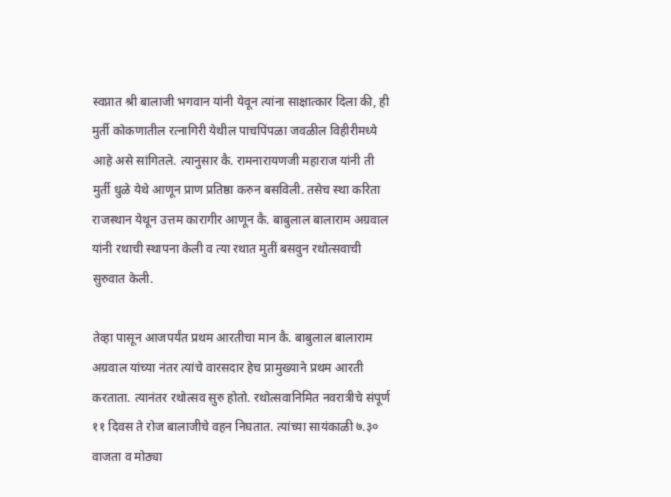स्वप्नात श्री बालाजी भगवान यांनी येवून त्यांना साक्षात्कार दिला की, ही मुर्ती कोकणातील रत्नागिरी येथील पाचपिंपळा जवळील विहीरीमध्ये आहे असे सांगितले. त्यानुसार कै. रामनारायणजी महाराज यांनी ती मुर्ती धुळे येथे आणून प्राण प्रतिष्ठा करुन बसविली. तसेच स्था करिता राजस्थान येथून उत्तम कारागीर आणून कै. बाबुलाल बालाराम अग्रवाल यांनी रथाची स्थापना केली व त्या रथात मुतीं बसवुन रथोत्सवाची सुरुवात केली.

तेव्हा पासून आजपर्यंत प्रथम आरतीचा मान कै. बाबुलाल बालाराम अग्रवाल यांच्या नंतर त्यांचे वारसदार हेच प्रामुख्याने प्रथम आरती करताता. त्यानंतर रथोत्सव सुरु होतो. रथोत्सवानिमित नवरात्रीचे संपूर्ण ११ दिवस ते रोज बालाजीचे वहन निघतात. त्यांच्या सायंकाळी ७.३० वाजता व मोठ्या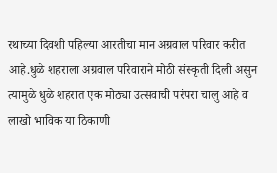रथाच्या दिवशी पहिल्या आरतीचा मान अग्रवाल परिवार करीत आहे.धुळे शहराला अग्रवाल परिवाराने मोठी संस्कृती दिली असुन त्यामुळे धुळे शहरात एक मोठ्या उत्सवाची परंपरा चालु आहे व लाखो भाविक या ठिकाणी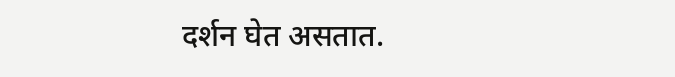दर्शन घेत असतात.